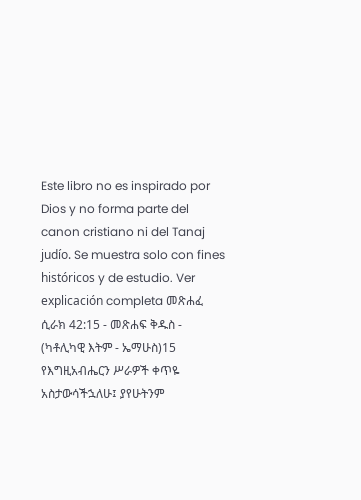Este libro no es inspirado por Dios y no forma parte del canon cristiano ni del Tanaj judío. Se muestra solo con fines históricos y de estudio. Ver explicación completa መጽሐፈ ሲራክ 42:15 - መጽሐፍ ቅዱስ - (ካቶሊካዊ እትም - ኤማሁስ)15 የእግዚአብሔርን ሥራዎች ቀጥዬ አስታውሳችኋለሁ፤ ያየሁትንም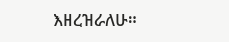እዘረዝራለሁ።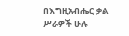በእግዚአብሔር ቃል ሥራዎች ሁሉ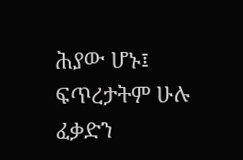ሕያው ሆኑ፤ ፍጥረታትም ሁሉ ፈቃድን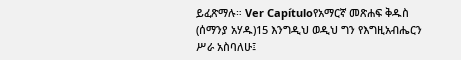ይፈጽማሉ። Ver Capítuloየአማርኛ መጽሐፍ ቅዱስ (ሰማንያ አሃዱ)15 እንግዲህ ወዲህ ግን የእግዚአብሔርን ሥራ አስባለሁ፤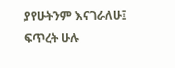ያየሁትንም እናገራለሁ፤ ፍጥረት ሁሉ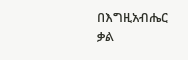በእግዚአብሔር ቃል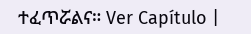ተፈጥሯልና። Ver Capítulo |